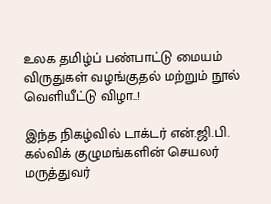உலக தமிழ்ப்‌ பண்பாட்டு மையம்‌ விருதுகள்‌ வழங்குதல்‌ மற்றும்‌ நூல்‌ வெளியீட்டு விழா..!

இந்த நிகழ்வில்‌ டாக்டர்‌ என்‌.ஜி.பி. கல்விக்‌ குழுமங்களின்‌ செயலர்‌ மருத்துவர்‌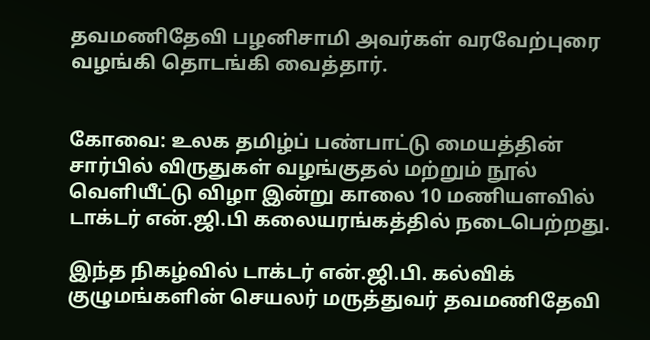தவமணிதேவி பழனிசாமி அவர்கள்‌ வரவேற்புரை வழங்கி தொடங்கி வைத்தார்‌.


கோவை: உலக‌ தமிழ்ப்‌ பண்பாட்டு மையத்தின்‌ சார்பில்‌ விருதுகள்‌ வழங்குதல்‌ மற்றும்‌ நூல்‌ வெளியீட்டு விழா இன்று காலை 10 மணியளவில் டாக்டர்‌ என்‌.ஜி.பி கலையரங்கத்தில்‌ நடைபெற்றது.

இந்த நிகழ்வில்‌ டாக்டர்‌ என்‌.ஜி.பி. கல்விக்‌ குழுமங்களின்‌ செயலர்‌ மருத்துவர்‌ தவமணிதேவி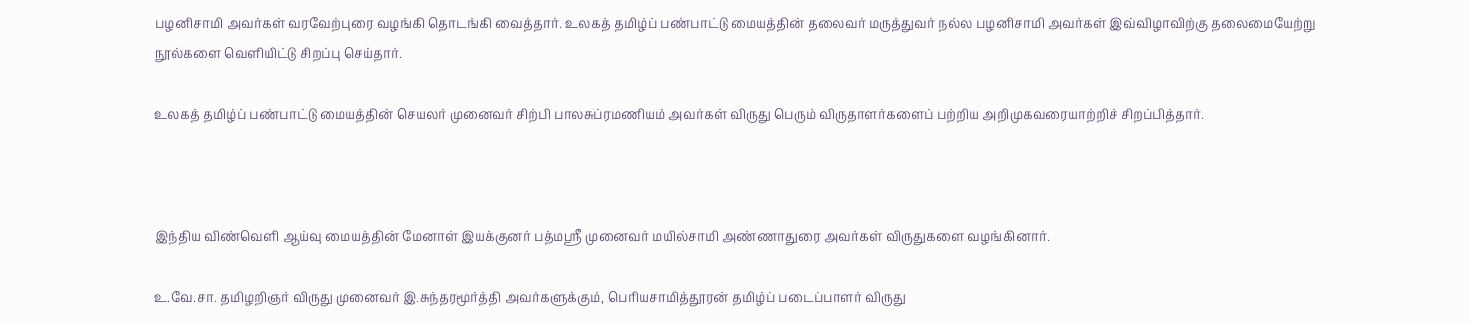பழனிசாமி அவர்கள்‌ வரவேற்புரை வழங்கி தொடங்கி வைத்தார்‌. உலகத்‌ தமிழ்ப்‌ பண்பாட்டு மையத்தின்‌ தலைவர்‌ மருத்துவர்‌ நல்ல பழனிசாமி அவர்கள்‌ இவ்விழாவிற்கு தலைமையேற்று நூல்களை வெளியிட்டு சிறப்பு செய்தார்‌.

உலகத்‌ தமிழ்ப்‌ பண்பாட்டு மையத்தின்‌ செயலர்‌ முனைவர்‌ சிற்பி பாலசுப்ரமணியம்‌ அவர்கள்‌ விருது பெரும்‌ விருதாளர்களைப்‌ பற்றிய அறிமுகவரையாற்றிச்‌ சிறப்பித்தார்‌.



இந்திய விண்வெளி ஆய்வு மையத்தின்‌ மேனாள்‌ இயக்குனர்‌ பத்மஸ்ரீ முனைவர்‌ மயில்சாமி அண்ணாதுரை அவர்கள்‌ விருதுகளை வழங்கினார்‌.

உ.வே.சா. தமிழறிஞர்‌ விருது முனைவர்‌ இ.சுந்தரமூர்த்தி அவர்களுக்கும்‌, பெரியசாமித்தூரன்‌ தமிழ்ப்‌ படைப்பாளர்‌ விருது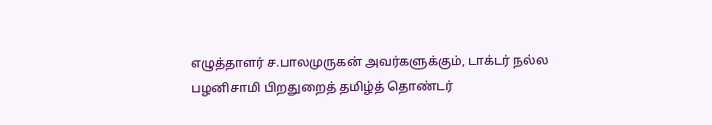எழுத்தாளர்‌ ச.பாலமுருகன்‌ அவர்களுக்கும்‌, டாக்டர்‌ நல்ல பழனிசாமி பிறதுறைத்‌ தமிழ்த்‌ தொண்டர்‌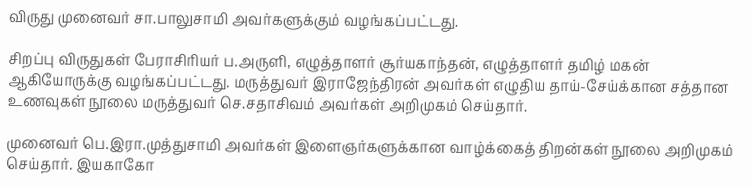விருது முனைவர்‌ சா.பாலுசாமி அவர்களுக்கும்‌ வழங்கப்பட்டது.

சிறப்பு விருதுகள்‌ பேராசிரியர்‌ ப.அருளி, எழுத்தாளர்‌ சூர்யகாந்தன்‌, எழுத்தாளர்‌ தமிழ்‌ மகன்‌ ஆகியோருக்கு வழங்கப்பட்டது. மருத்துவர்‌ இராஜேந்திரன்‌ அவர்கள்‌ எழுதிய தாய்‌-சேய்க்கான சத்தான உணவுகள்‌ நூலை மருத்துவர்‌ செ.சதாசிவம்‌ அவர்கள்‌ அறிமுகம்‌ செய்தார்‌.

முனைவர்‌ பெ.இரா.முத்துசாமி அவர்கள்‌ இளைஞர்களுக்கான வாழ்க்கைத்‌ திறன்கள்‌ நூலை அறிமுகம்‌ செய்தார்‌. இயகாகோ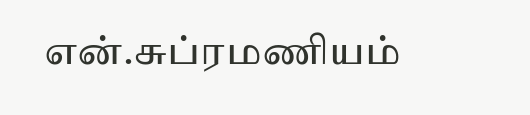என்‌.சுப்ரமணியம்‌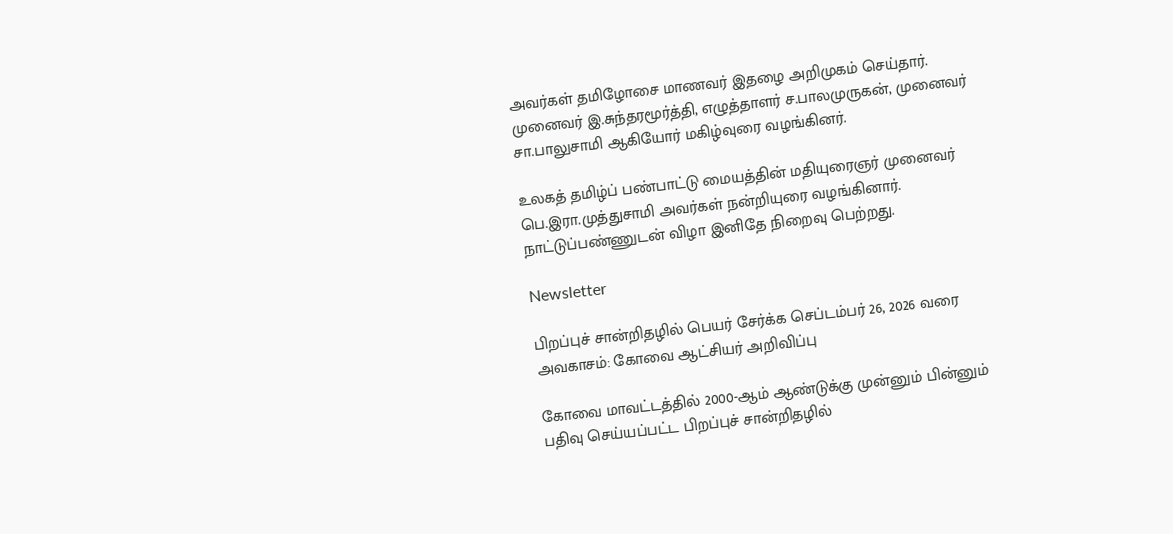அவர்கள்‌ தமிழோசை மாணவர்‌ இதழை அறிமுகம்‌ செய்தார்‌. முனைவர்‌ இ.சுந்தரமூர்த்தி, எழுத்தாளர்‌ ச.பாலமுருகன்‌, முனைவர்‌ சா.பாலுசாமி ஆகியோர்‌ மகிழ்வுரை வழங்கினர்.

உலகத்‌ தமிழ்ப்‌ பண்பாட்டு மையத்தின்‌ மதியுரைஞர்‌ முனைவர்‌ பெ.இரா.முத்துசாமி அவர்கள்‌ நன்றியுரை வழங்கினார்‌. நாட்டுப்பண்ணுடன்‌ விழா இனிதே நிறைவு பெற்றது.

Newsletter

பிறப்புச் சான்றிதழில் பெயர் சேர்க்க செப்டம்பர் 26, 2026 வரை அவகாசம்: கோவை ஆட்சியர் அறிவிப்பு

கோவை மாவட்டத்தில் 2000-ஆம் ஆண்டுக்கு முன்னும் பின்னும் பதிவு செய்யப்பட்ட பிறப்புச் சான்றிதழில்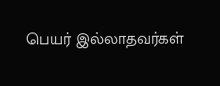பெயர் இல்லாதவர்கள்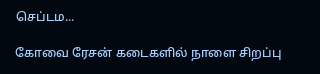செப்டம...

கோவை ரேசன் கடைகளில் நாளை சிறப்பு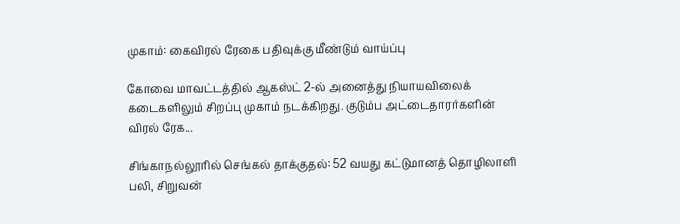முகாம்: கைவிரல் ரேகை பதிவுக்கு மீண்டும் வாய்ப்பு

கோவை மாவட்டத்தில் ஆகஸ்ட் 2-ல் அனைத்து நியாயவிலைக் கடைகளிலும் சிறப்பு முகாம் நடக்கிறது. குடும்ப அட்டைதாரர்களின் விரல் ரேக...

சிங்காநல்லூரில் செங்கல் தாக்குதல்: 52 வயது கட்டுமானத் தொழிலாளி பலி, சிறுவன்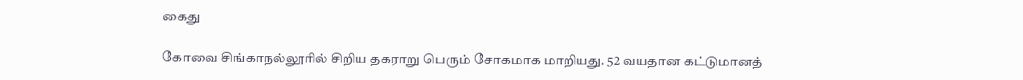கைது

கோவை சிங்காநல்லூரில் சிறிய தகராறு பெரும் சோகமாக மாறியது. 52 வயதான கட்டுமானத்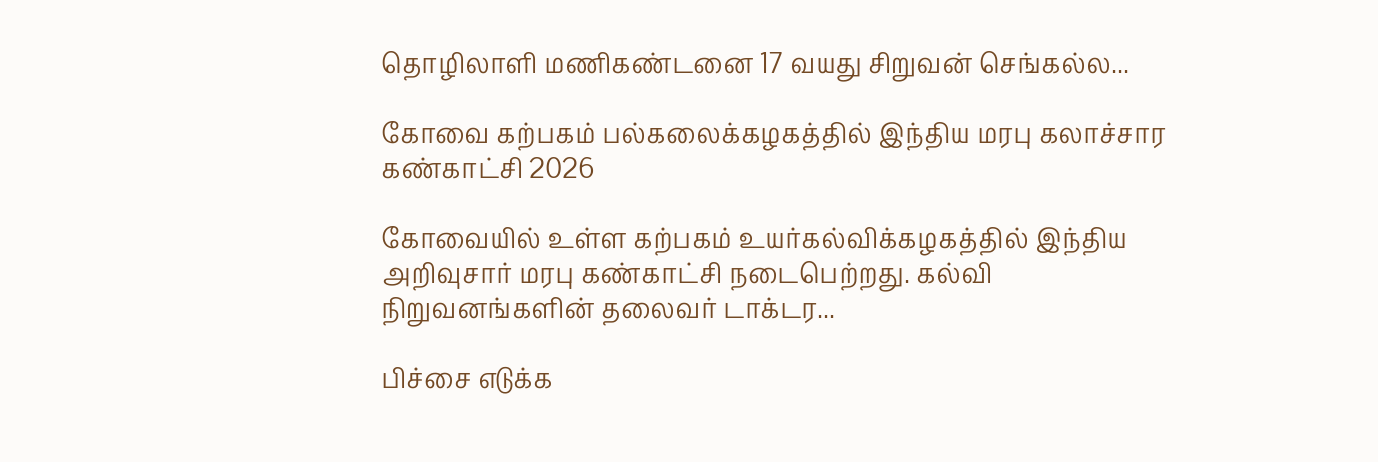தொழிலாளி மணிகண்டனை 17 வயது சிறுவன் செங்கல்ல...

கோவை கற்பகம் பல்கலைக்கழகத்தில் இந்திய மரபு கலாச்சார கண்காட்சி 2026

கோவையில் உள்ள கற்பகம் உயர்கல்விக்கழகத்தில் இந்திய அறிவுசார் மரபு கண்காட்சி நடைபெற்றது. கல்வி நிறுவனங்களின் தலைவர் டாக்டர...

பிச்சை எடுக்க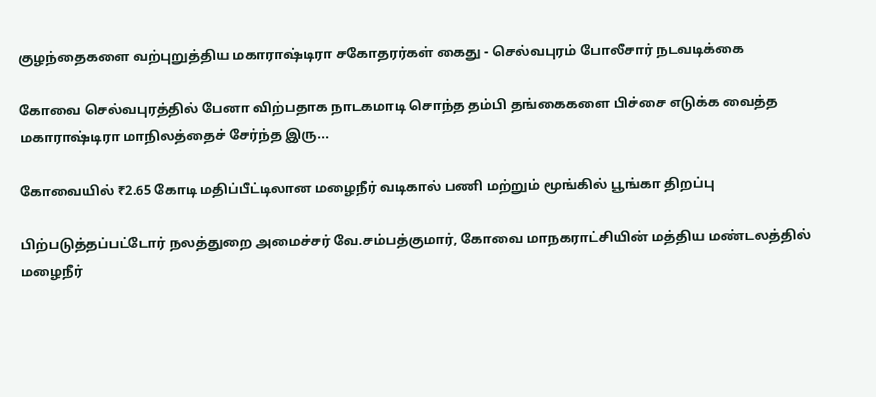குழந்தைகளை வற்புறுத்திய மகாராஷ்டிரா சகோதரர்கள் கைது - செல்வபுரம் போலீசார் நடவடிக்கை

கோவை செல்வபுரத்தில் பேனா விற்பதாக நாடகமாடி சொந்த தம்பி தங்கைகளை பிச்சை எடுக்க வைத்த மகாராஷ்டிரா மாநிலத்தைச் சேர்ந்த இரு...

கோவையில் ₹2.65 கோடி மதிப்பீட்டிலான மழைநீர் வடிகால் பணி மற்றும் மூங்கில் பூங்கா திறப்பு

பிற்படுத்தப்பட்டோர் நலத்துறை அமைச்சர் வே.சம்பத்குமார், கோவை மாநகராட்சியின் மத்திய மண்டலத்தில் மழைநீர்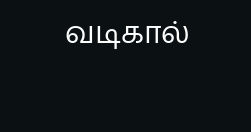வடிகால்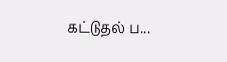கட்டுதல் ப...